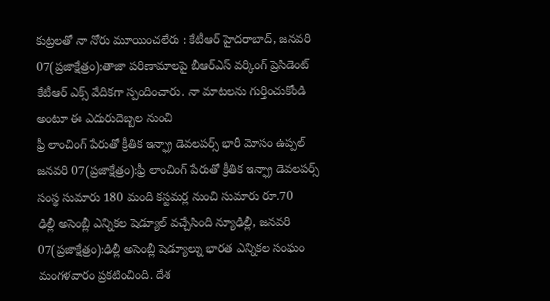కుట్రలతో నా నోరు మూయించలేరు : కేటీఆర్ హైదరాబాద్, జనవరి 07(ప్రజాక్షేత్రం):తాజా పరిణామాలపై బీఆర్ఎస్ వర్కింగ్ ప్రెసిడెంట్ కేటీఆర్ ఎక్స్ వేదికగా స్పందించారు. నా మాటలను గుర్తించుకోండి అంటూ ఈ ఎదురుదెబ్బల నుంచి
ఫ్రీ లాంచింగ్ పేరుతో క్రీతిక ఇన్ఫ్రా డెవలపర్స్ భారీ మోసం ఉప్పల్ జనవరి 07(ప్రజాక్షేత్రం):ఫ్రీ లాంచింగ్ పేరుతో క్రీతిక ఇన్ఫ్రా డెవలపర్స్ సంస్థ సుమారు 180 మంది కస్టమర్ల నుంచి సుమారు రూ.70
ఢిల్లీ అసెంబ్లీ ఎన్నికల షెడ్యూల్ వచ్చేసింది న్యూఢిల్లీ, జనవరి 07(ప్రజాక్షేత్రం):ఢిల్లీ అసెంబ్లీ షెడ్యూల్ను భారత ఎన్నికల సంఘం మంగళవారం ప్రకటించింది. దేశ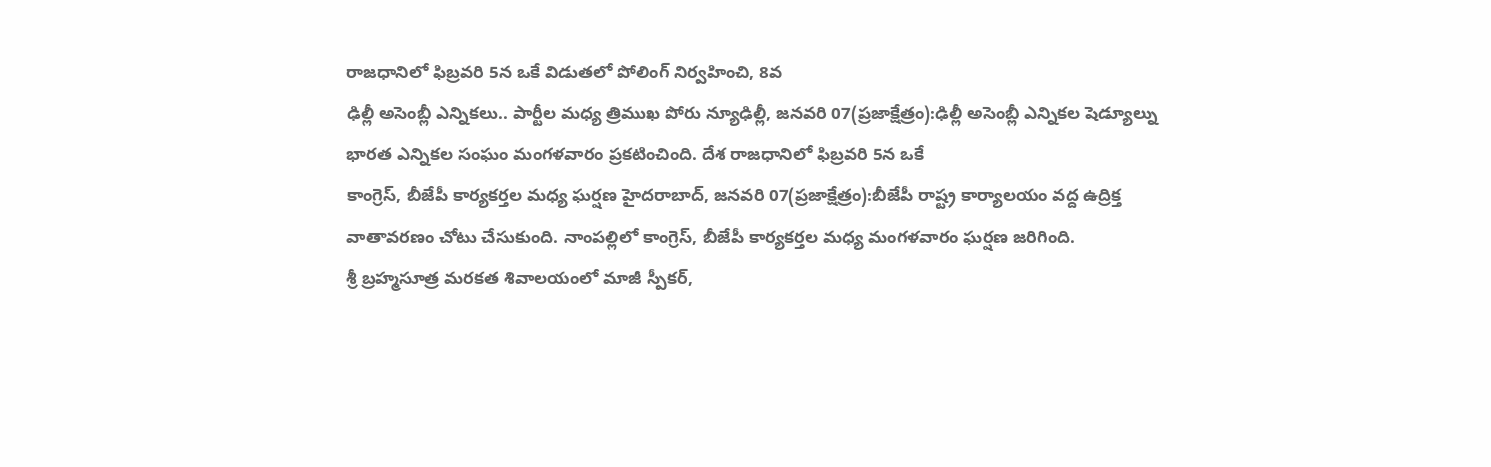రాజధానిలో ఫిబ్రవరి 5న ఒకే విడుతలో పోలింగ్ నిర్వహించి, 8వ
ఢిల్లీ అసెంబ్లీ ఎన్నికలు.. పార్టీల మధ్య త్రిముఖ పోరు న్యూఢిల్లీ, జనవరి 07(ప్రజాక్షేత్రం):ఢిల్లీ అసెంబ్లీ ఎన్నికల షెడ్యూల్ను భారత ఎన్నికల సంఘం మంగళవారం ప్రకటించింది. దేశ రాజధానిలో ఫిబ్రవరి 5న ఒకే
కాంగ్రెస్, బీజేపీ కార్యకర్తల మధ్య ఘర్షణ హైదరాబాద్, జనవరి 07(ప్రజాక్షేత్రం):బీజేపీ రాష్ట్ర కార్యాలయం వద్ద ఉద్రిక్త వాతావరణం చోటు చేసుకుంది. నాంపల్లిలో కాంగ్రెస్, బీజేపీ కార్యకర్తల మధ్య మంగళవారం ఘర్షణ జరిగింది.
శ్రీ బ్రహ్మసూత్ర మరకత శివాలయంలో మాజీ స్పీకర్,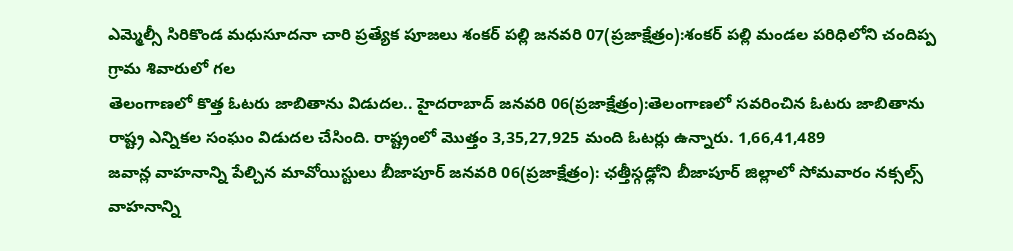ఎమ్మెల్సీ సిరికొండ మధుసూదనా చారి ప్రత్యేక పూజలు శంకర్ పల్లి జనవరి 07(ప్రజాక్షేత్రం):శంకర్ పల్లి మండల పరిధిలోని చందిప్ప గ్రామ శివారులో గల
తెలంగాణలో కొత్త ఓటరు జాబితాను విడుదల.. హైదరాబాద్ జనవరి 06(ప్రజాక్షేత్రం):తెలంగాణలో సవరించిన ఓటరు జాబితాను రాష్ట్ర ఎన్నికల సంఘం విడుదల చేసింది. రాష్ట్రంలో మొత్తం 3,35,27,925 మంది ఓటర్లు ఉన్నారు. 1,66,41,489
జవాన్ల వాహనాన్ని పేల్చిన మావోయిస్టులు బీజాపూర్ జనవరి 06(ప్రజాక్షేత్రం): ఛత్తీస్గఢ్లోని బీజాపూర్ జిల్లాలో సోమవారం నక్సల్స్ వాహనాన్ని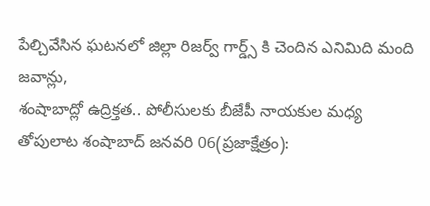పేల్చివేసిన ఘటనలో జిల్లా రిజర్వ్ గార్డ్స్ కి చెందిన ఎనిమిది మంది జవాన్లు,
శంషాబాద్లో ఉద్రిక్తత.. పోలీసులకు బీజేపీ నాయకుల మధ్య తోపులాట శంషాబాద్ జనవరి 06(ప్రజాక్షేత్రం):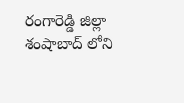రంగారెడ్డి జిల్లా శంషాబాద్ లోని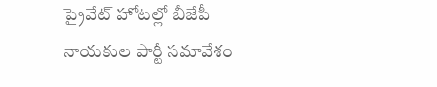ప్రైవేట్ హోటల్లో బీజేపీ నాయకుల పార్టీ సమావేశం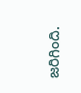జరిగింది.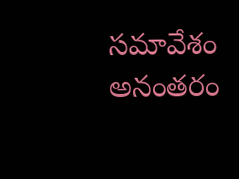సమావేశం అనంతరం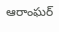ఆరాంఘర్